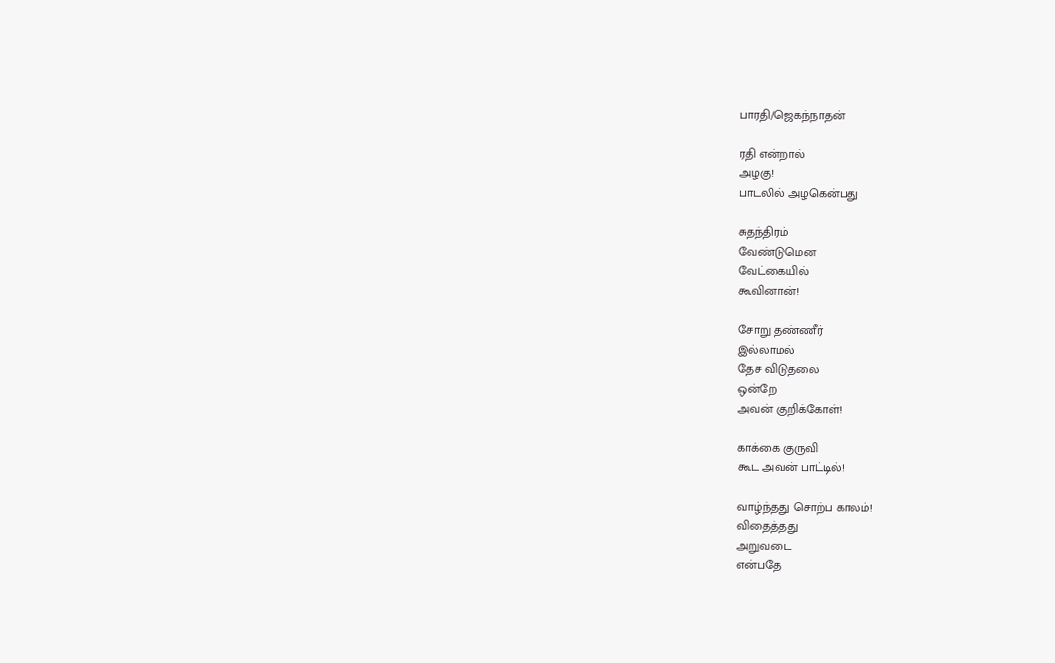பாரதி/ஜெகந்நாதன்

ரதி என்றால்
அழகு!
பாடலில் அழகென்பது

சுதந்திரம்
வேண்டுமென
வேட்கையில்
கூவினான்!

சோறு தண்ணீர்
இல்லாமல்
தேச விடுதலை
ஒன்றே
அவன் குறிக்கோள்!

காக்கை குருவி
கூட அவன் பாட்டில்!

வாழ்ந்தது சொற்ப காலம்!
விதைத்தது
அறுவடை
என்பதே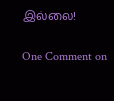இல்லை!

One Comment on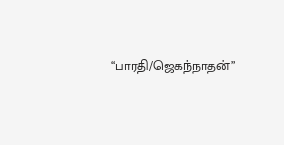“பாரதி/ஜெகந்நாதன்”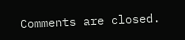Comments are closed.